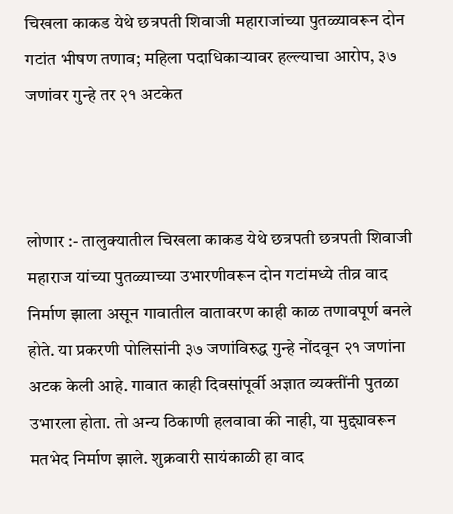चिखला काकड येथे छत्रपती शिवाजी महाराजांच्या पुतळ्यावरून दोन गटांत भीषण तणाव; महिला पदाधिकाऱ्यावर हल्ल्याचा आरोप, ३७ जणांवर गुन्हे तर २१ अटकेत



लोणार :- तालुक्यातील चिखला काकड येथे छत्रपती छत्रपती शिवाजी महाराज यांच्या पुतळ्याच्या उभारणीवरून दोन गटांमध्ये तीव्र वाद निर्माण झाला असून गावातील वातावरण काही काळ तणावपूर्ण बनले होते. या प्रकरणी पोलिसांनी ३७ जणांविरुद्ध गुन्हे नोंदवून २१ जणांना अटक केली आहे. गावात काही दिवसांपूर्वी अज्ञात व्यक्तींनी पुतळा उभारला होता. तो अन्य ठिकाणी हलवावा की नाही, या मुद्द्यावरून मतभेद निर्माण झाले. शुक्रवारी सायंकाळी हा वाद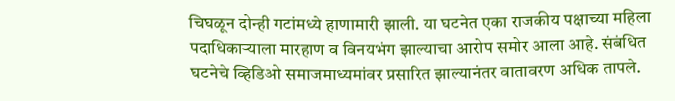चिघळून दोन्ही गटांमध्ये हाणामारी झाली. या घटनेत एका राजकीय पक्षाच्या महिला पदाधिकाऱ्याला मारहाण व विनयभंग झाल्याचा आरोप समोर आला आहे. संबंधित घटनेचे व्हिडिओ समाजमाध्यमांवर प्रसारित झाल्यानंतर वातावरण अधिक तापले.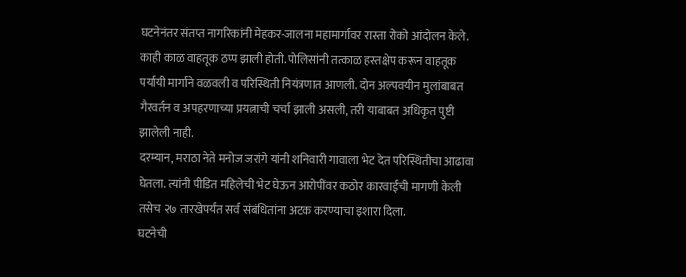घटनेनंतर संतप्त नागरिकांनी मेहकर-जालना महामार्गावर रास्ता रोको आंदोलन केले. काही काळ वाहतूक ठप्प झाली होती. पोलिसांनी तत्काळ हस्तक्षेप करून वाहतूक पर्यायी मार्गाने वळवली व परिस्थिती नियंत्रणात आणली. दोन अल्पवयीन मुलांबाबत गैरवर्तन व अपहरणाच्या प्रयत्नाची चर्चा झाली असली, तरी याबाबत अधिकृत पुष्टी झालेली नाही.
दरम्यान, मराठा नेते मनोज जरांगे यांनी शनिवारी गावाला भेट देत परिस्थितीचा आढावा घेतला. त्यांनी पीडित महिलेची भेट घेऊन आरोपींवर कठोर कारवाईची मागणी केली तसेच २७ तारखेपर्यंत सर्व संबंधितांना अटक करण्याचा इशारा दिला.
घटनेची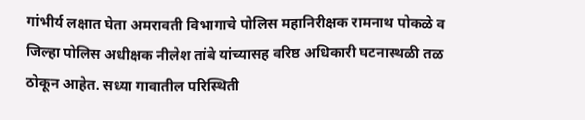गांभीर्य लक्षात घेता अमरावती विभागाचे पोलिस महानिरीक्षक रामनाथ पोकळे व जिल्हा पोलिस अधीक्षक नीलेश तांबे यांच्यासह वरिष्ठ अधिकारी घटनास्थळी तळ ठोकून आहेत. सध्या गावातील परिस्थिती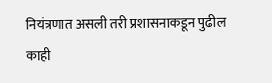नियंत्रणात असली तरी प्रशासनाकडून पुढील काही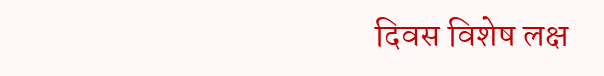दिवस विशेष लक्ष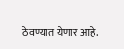ठेवण्यात येणार आहे.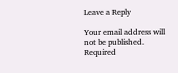Leave a Reply

Your email address will not be published. Required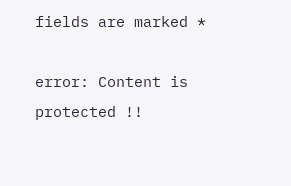fields are marked *

error: Content is protected !!